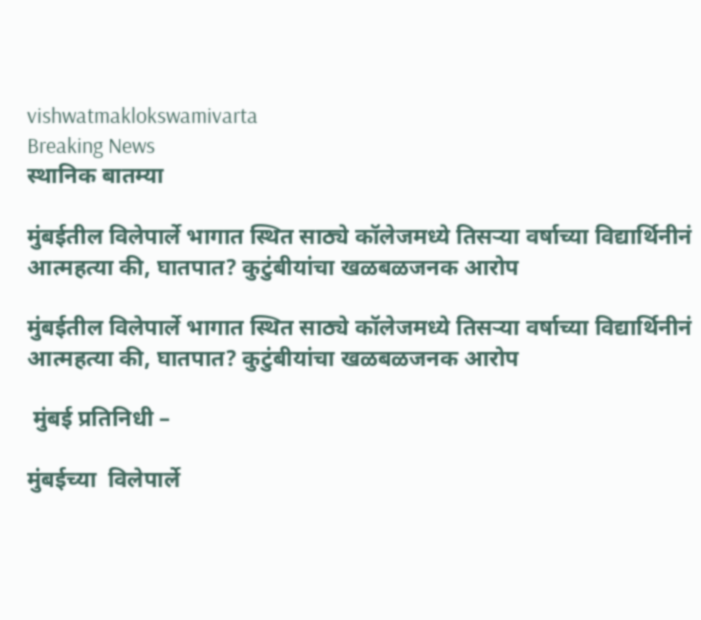vishwatmaklokswamivarta
Breaking News
स्थानिक बातम्या

मुंबईतील विलेपार्ले भागात स्थित साठ्ये कॉलेजमध्ये तिसऱ्या वर्षाच्या विद्यार्थिनीनं आत्महत्या की, घातपात? कुटुंबीयांचा खळबळजनक आरोप

मुंबईतील विलेपार्ले भागात स्थित साठ्ये कॉलेजमध्ये तिसऱ्या वर्षाच्या विद्यार्थिनीनं आत्महत्या की, घातपात? कुटुंबीयांचा खळबळजनक आरोप

 मुंबई प्रतिनिधी –

मुंबईच्या  विलेपार्ले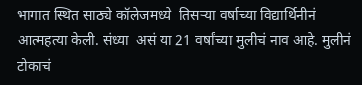भागात स्थित साठ्ये कॉलेजमध्ये  तिसऱ्या वर्षाच्या विद्यार्थिनीनं आत्महत्या केली. संध्या  असं या 21 वर्षांच्या मुलीचं नाव आहे. मुलीनं टोकाचं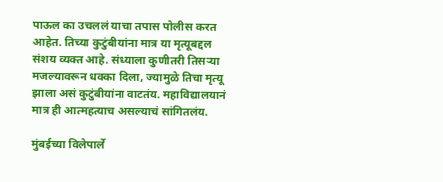पाऊल का उचललं याचा तपास पोलीस करत आहेत. तिच्या कुटुंबीयांना मात्र या मृत्यूबद्दल संशय व्यक्त आहे. संध्याला कुणीतरी तिसऱ्या मजल्यावरून धक्का दिला, ज्यामुळे तिचा मृत्यू झाला असं कुटुंबीयांना वाटतंय. महाविद्यालयानं मात्र ही आत्महत्याच असल्याचं सांगितलंय.

मुंबईच्या विलेपार्ले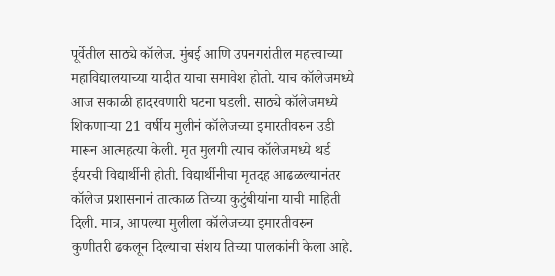पूर्वेतील साठ्ये कॉलेज. मुंबई आणि उपनगरांतील महत्त्वाच्या महाविद्यालयाच्या यादीत याचा समावेश होतो. याच कॉलेजमध्ये आज सकाळी हादरवणारी घटना घडली. साठ्ये कॉलेजमध्ये शिकणाऱ्या 21 वर्षीय मुलीनं कॉलेजच्या इमारतीवरुन उडी मारून आत्महत्या केली. मृत मुलगी त्याच कॉलेजमध्ये थर्ड ईयरची विद्यार्थीनी होती. विद्यार्थीनीचा मृतदह आढळल्यानंतर कॉलेज प्रशासनानं तात्काळ तिच्या कुटुंबीयांना याची माहिती दिली. मात्र, आपल्या मुलीला कॉलेजच्या इमारतीवरुन कुणीतरी ढकलून दिल्याचा संशय तिच्या पालकांनी केला आहे.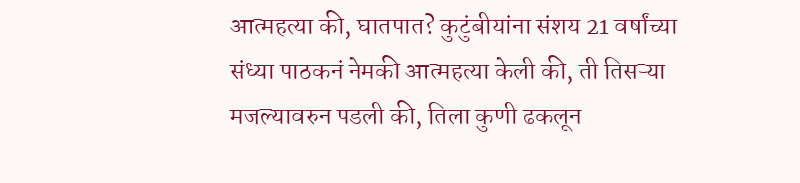आत्महत्या की, घातपात? कुटुंबीयांना संशय 21 वर्षांच्या संध्या पाठकनं नेमकी आत्महत्या केली की, ती तिसऱ्या मजल्यावरुन पडली की, तिला कुणी ढकलून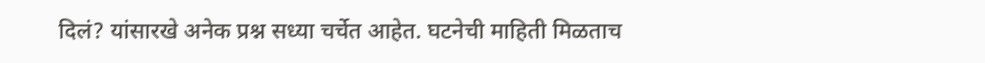दिलं? यांसारखे अनेक प्रश्न सध्या चर्चेत आहेत. घटनेची माहिती मिळताच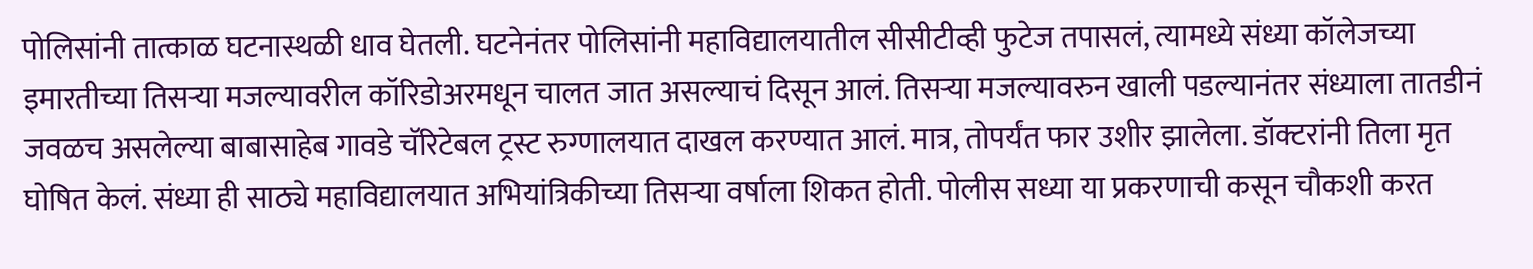पोलिसांनी तात्काळ घटनास्थळी धाव घेतली. घटनेनंतर पोलिसांनी महाविद्यालयातील सीसीटीव्ही फुटेज तपासलं, त्यामध्ये संध्या कॉलेजच्या इमारतीच्या तिसऱ्या मजल्यावरील कॉरिडोअरमधून चालत जात असल्याचं दिसून आलं. तिसऱ्या मजल्यावरुन खाली पडल्यानंतर संध्याला तातडीनं जवळच असलेल्या बाबासाहेब गावडे चॅरिटेबल ट्रस्ट रुग्णालयात दाखल करण्यात आलं. मात्र, तोपर्यंत फार उशीर झालेला. डॉक्टरांनी तिला मृत घोषित केलं. संध्या ही साठ्ये महाविद्यालयात अभियांत्रिकीच्या तिसऱ्या वर्षाला शिकत होती. पोलीस सध्या या प्रकरणाची कसून चौकशी करत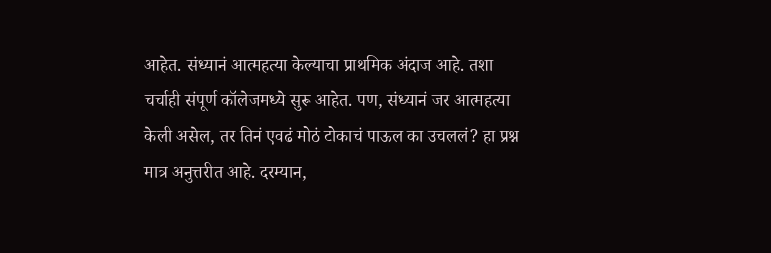आहेत. संध्यानं आत्महत्या केल्याचा प्राथमिक अंदाज आहे. तशा चर्चाही संपूर्ण कॉलेजमध्ये सुरू आहेत. पण, संध्यानं जर आत्महत्या केली असेल, तर तिनं एवढं मोठं टोकाचं पाऊल का उचललं? हा प्रश्न मात्र अनुत्तरीत आहे. दरम्यान,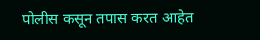पोलीस कसून तपास करत आहेत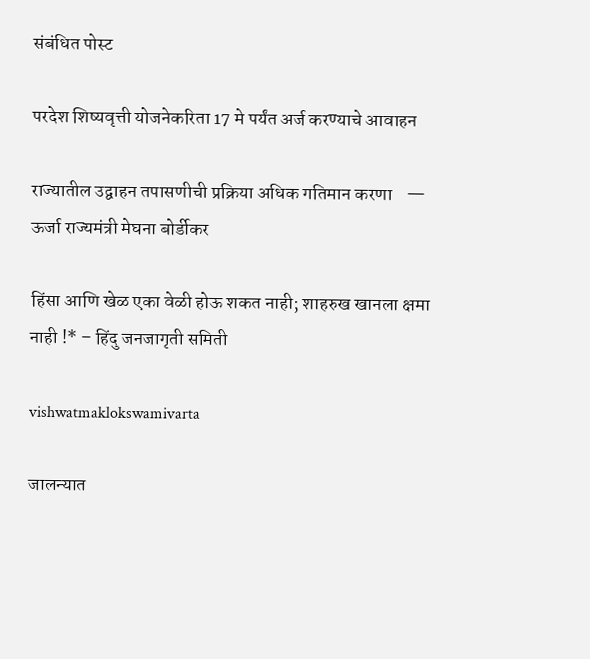संबंधित पोस्ट

परदेश शिष्यवृत्ती योजनेकरिता 17 मे पर्यंत अर्ज करण्याचे आवाहन

राज्यातील उद्वाहन तपासणीची प्रक्रिया अधिक गतिमान करणा    — ऊर्जा राज्यमंत्री मेघना बोर्डीकर

हिंसा आणि खेळ एका वेळी होऊ शकत नाही; शाहरुख खानला क्षमा नाही !* – हिंदु जनजागृती समिती

vishwatmaklokswamivarta

जालन्यात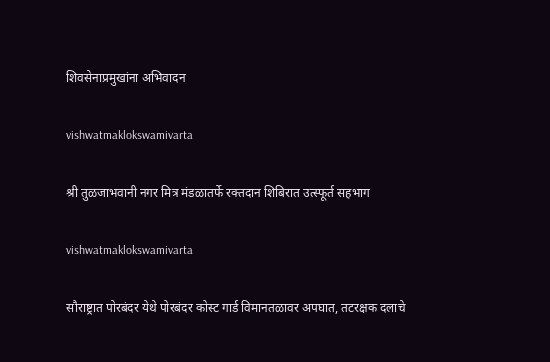शिवसेनाप्रमुखांना अभिवादन

vishwatmaklokswamivarta

श्री तुळजाभवानी नगर मित्र मंडळातर्फे रक्तदान शिबिरात उत्स्फूर्त सहभाग

vishwatmaklokswamivarta

सौराष्ट्रात पोरबंदर येथे पोरबंदर कोस्ट गार्ड विमानतळावर अपघात, तटरक्षक दलाचे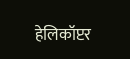हेलिकॉप्टर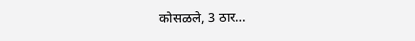कोसळले, 3 ठार…